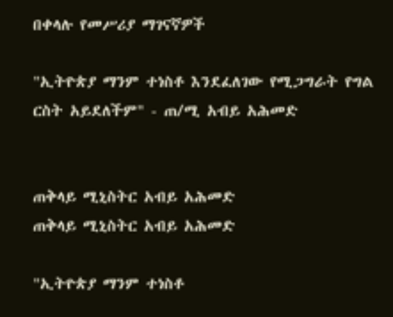በቀላሉ የመሥሪያ ማገናኛዎች

"ኢትዮጵያ ማንም ተነስቶ እንደፈለገው የሚጋግራት የግል ርስት አይደለችም" - ጠ/ሚ አብይ አሕመድ


ጠቅላይ ሚኒስትር አብይ አሕመድ
ጠቅላይ ሚኒስትር አብይ አሕመድ

"ኢትዮጵያ ማንም ተነስቶ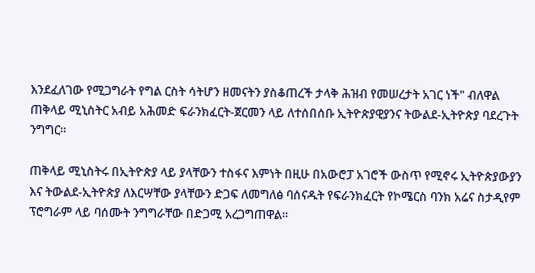እንደፈለገው የሚጋግራት የግል ርስት ሳትሆን ዘመናትን ያስቆጠረች ታላቅ ሕዝብ የመሠረታት አገር ነች" ብለዋል ጠቅላይ ሚኒስትር አብይ አሕመድ ፍራንክፈርት-ጀርመን ላይ ለተሰበሰቡ ኢትዮጵያዊያንና ትውልደ-ኢትዮጵያ ባደረጉት ንግግር።

ጠቅላይ ሚኒስትሩ በኢትዮጵያ ላይ ያላቸውን ተስፋና እምነት በዚሁ በአውሮፓ አገሮች ውስጥ የሚኖሩ ኢትዮጵያውያን እና ትውልደ-ኢትዮጵያ ለእርሣቸው ያላቸውን ድጋፍ ለመግለፅ ባሰናዱት የፍራንክፈርት የኮሜርስ ባንክ አሬና ስታዲየም ፕሮግራም ላይ ባሰሙት ንግግራቸው በድጋሚ አረጋግጠዋል።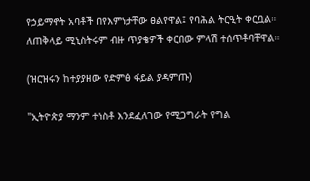የኃይማኖት አባቶች በየእምነታቸው ፀልየዋል፤ የባሕል ትርዒት ቀርቧል። ለጠቅላይ ሚኒስትሩም ብዙ ጥያቄዎች ቀርበው ምላሽ ተሰጥቶባቸዋል።

(ዝርዝሩን ከተያያዘው የድምፅ ፋይል ያዳምጡ)

"ኢትዮጵያ ማንም ተነስቶ እንደፈለገው የሚጋግራት የግል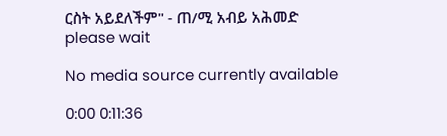ርስት አይደለችም" - ጠ/ሚ አብይ አሕመድ
please wait

No media source currently available

0:00 0:11:36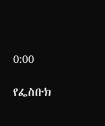0:00

የፌስቡክ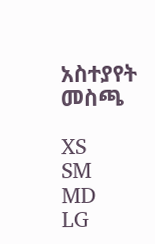አስተያየት መስጫ

XS
SM
MD
LG